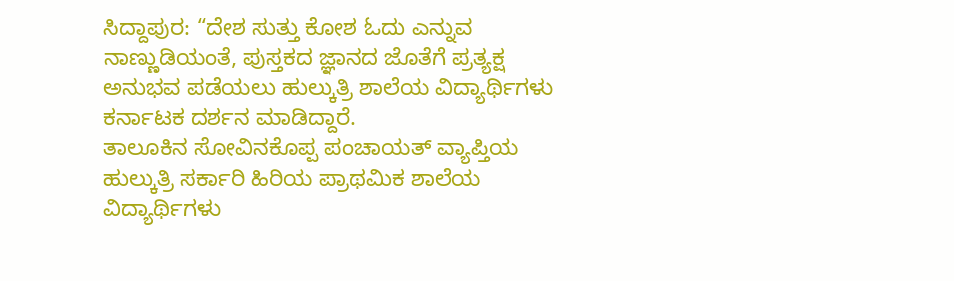ಸಿದ್ದಾಪುರ: “ದೇಶ ಸುತ್ತು ಕೋಶ ಓದು ಎನ್ನುವ ನಾಣ್ಣುಡಿಯಂತೆ, ಪುಸ್ತಕದ ಜ್ಞಾನದ ಜೊತೆಗೆ ಪ್ರತ್ಯಕ್ಷ ಅನುಭವ ಪಡೆಯಲು ಹುಲ್ಕುತ್ರಿ ಶಾಲೆಯ ವಿದ್ಯಾರ್ಥಿಗಳು ಕರ್ನಾಟಕ ದರ್ಶನ ಮಾಡಿದ್ದಾರೆ.
ತಾಲೂಕಿನ ಸೋವಿನಕೊಪ್ಪ ಪಂಚಾಯತ್ ವ್ಯಾಪ್ತಿಯ ಹುಲ್ಕುತ್ರಿ ಸರ್ಕಾರಿ ಹಿರಿಯ ಪ್ರಾಥಮಿಕ ಶಾಲೆಯ ವಿದ್ಯಾರ್ಥಿಗಳು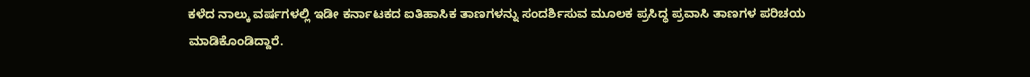ಕಳೆದ ನಾಲ್ಕು ವರ್ಷಗಳಲ್ಲಿ ಇಡೀ ಕರ್ನಾಟಕದ ಐತಿಹಾಸಿಕ ತಾಣಗಳನ್ನು ಸಂದರ್ಶಿಸುವ ಮೂಲಕ ಪ್ರಸಿದ್ಧ ಪ್ರವಾಸಿ ತಾಣಗಳ ಪರಿಚಯ ಮಾಡಿಕೊಂಡಿದ್ದಾರೆ.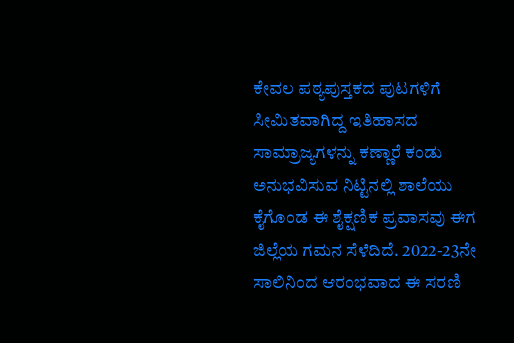ಕೇವಲ ಪಠ್ಯಪುಸ್ತಕದ ಪುಟಗಳಿಗೆ ಸೀಮಿತವಾಗಿದ್ದ ಇತಿಹಾಸದ ಸಾಮ್ರಾಜ್ಯಗಳನ್ನು ಕಣ್ಣಾರೆ ಕಂಡು ಅನುಭವಿಸುವ ನಿಟ್ಟಿನಲ್ಲಿ ಶಾಲೆಯು ಕೈಗೊಂಡ ಈ ಶೈಕ್ಷಣಿಕ ಪ್ರವಾಸವು ಈಗ ಜಿಲ್ಲೆಯ ಗಮನ ಸೆಳೆದಿದೆ. 2022-23ನೇ ಸಾಲಿನಿಂದ ಆರಂಭವಾದ ಈ ಸರಣಿ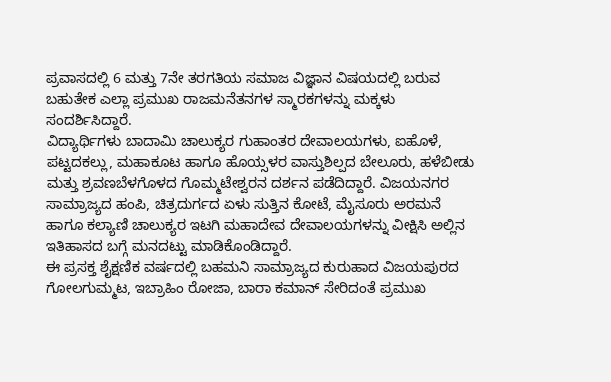ಪ್ರವಾಸದಲ್ಲಿ 6 ಮತ್ತು 7ನೇ ತರಗತಿಯ ಸಮಾಜ ವಿಜ್ಞಾನ ವಿಷಯದಲ್ಲಿ ಬರುವ ಬಹುತೇಕ ಎಲ್ಲಾ ಪ್ರಮುಖ ರಾಜಮನೆತನಗಳ ಸ್ಮಾರಕಗಳನ್ನು ಮಕ್ಕಳು ಸಂದರ್ಶಿಸಿದ್ದಾರೆ.
ವಿದ್ಯಾರ್ಥಿಗಳು ಬಾದಾಮಿ ಚಾಲುಕ್ಯರ ಗುಹಾಂತರ ದೇವಾಲಯಗಳು, ಐಹೊಳೆ, ಪಟ್ಟದಕಲ್ಲು, ಮಹಾಕೂಟ ಹಾಗೂ ಹೊಯ್ಸಳರ ವಾಸ್ತುಶಿಲ್ಪದ ಬೇಲೂರು, ಹಳೆಬೀಡು ಮತ್ತು ಶ್ರವಣಬೆಳಗೊಳದ ಗೊಮ್ಮಟೇಶ್ವರನ ದರ್ಶನ ಪಡೆದಿದ್ದಾರೆ. ವಿಜಯನಗರ ಸಾಮ್ರಾಜ್ಯದ ಹಂಪಿ, ಚಿತ್ರದುರ್ಗದ ಏಳು ಸುತ್ತಿನ ಕೋಟೆ, ಮೈಸೂರು ಅರಮನೆ ಹಾಗೂ ಕಲ್ಯಾಣಿ ಚಾಲುಕ್ಯರ ಇಟಗಿ ಮಹಾದೇವ ದೇವಾಲಯಗಳನ್ನು ವೀಕ್ಷಿಸಿ ಅಲ್ಲಿನ ಇತಿಹಾಸದ ಬಗ್ಗೆ ಮನದಟ್ಟು ಮಾಡಿಕೊಂಡಿದ್ದಾರೆ.
ಈ ಪ್ರಸಕ್ತ ಶೈಕ್ಷಣಿಕ ವರ್ಷದಲ್ಲಿ ಬಹಮನಿ ಸಾಮ್ರಾಜ್ಯದ ಕುರುಹಾದ ವಿಜಯಪುರದ ಗೋಲಗುಮ್ಮಟ, ಇಬ್ರಾಹಿಂ ರೋಜಾ, ಬಾರಾ ಕಮಾನ್ ಸೇರಿದಂತೆ ಪ್ರಮುಖ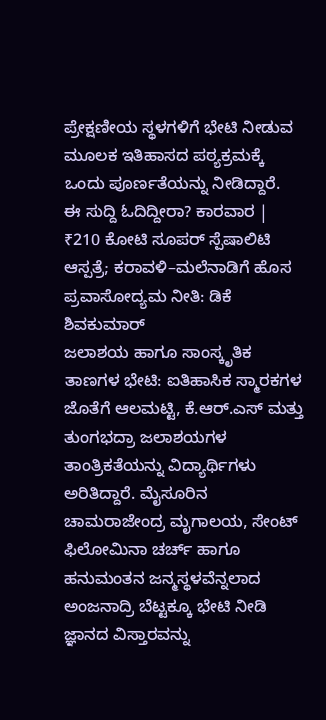ಪ್ರೇಕ್ಷಣೀಯ ಸ್ಥಳಗಳಿಗೆ ಭೇಟಿ ನೀಡುವ ಮೂಲಕ ಇತಿಹಾಸದ ಪಠ್ಯಕ್ರಮಕ್ಕೆ ಒಂದು ಪೂರ್ಣತೆಯನ್ನು ನೀಡಿದ್ದಾರೆ.
ಈ ಸುದ್ದಿ ಓದಿದ್ದೀರಾ? ಕಾರವಾರ | ₹210 ಕೋಟಿ ಸೂಪರ್ ಸ್ಪೆಷಾಲಿಟಿ ಆಸ್ಪತ್ರೆ; ಕರಾವಳಿ–ಮಲೆನಾಡಿಗೆ ಹೊಸ ಪ್ರವಾಸೋದ್ಯಮ ನೀತಿ: ಡಿಕೆ ಶಿವಕುಮಾರ್
ಜಲಾಶಯ ಹಾಗೂ ಸಾಂಸ್ಕೃತಿಕ ತಾಣಗಳ ಭೇಟಿ: ಐತಿಹಾಸಿಕ ಸ್ಮಾರಕಗಳ ಜೊತೆಗೆ ಆಲಮಟ್ಟಿ, ಕೆ.ಆರ್.ಎಸ್ ಮತ್ತು ತುಂಗಭದ್ರಾ ಜಲಾಶಯಗಳ ತಾಂತ್ರಿಕತೆಯನ್ನು ವಿದ್ಯಾರ್ಥಿಗಳು ಅರಿತಿದ್ದಾರೆ. ಮೈಸೂರಿನ ಚಾಮರಾಜೇಂದ್ರ ಮೃಗಾಲಯ, ಸೇಂಟ್ ಫಿಲೋಮಿನಾ ಚರ್ಚ್ ಹಾಗೂ ಹನುಮಂತನ ಜನ್ಮಸ್ಥಳವೆನ್ನಲಾದ ಅಂಜನಾದ್ರಿ ಬೆಟ್ಟಕ್ಕೂ ಭೇಟಿ ನೀಡಿ ಜ್ಞಾನದ ವಿಸ್ತಾರವನ್ನು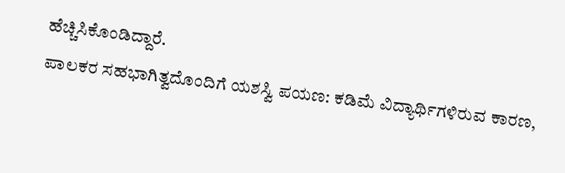ಹೆಚ್ಚಿಸಿಕೊಂಡಿದ್ದಾರೆ.
ಪಾಲಕರ ಸಹಭಾಗಿತ್ವದೊಂದಿಗೆ ಯಶಸ್ವಿ ಪಯಣ: ಕಡಿಮೆ ವಿದ್ಯಾರ್ಥಿಗಳಿರುವ ಕಾರಣ,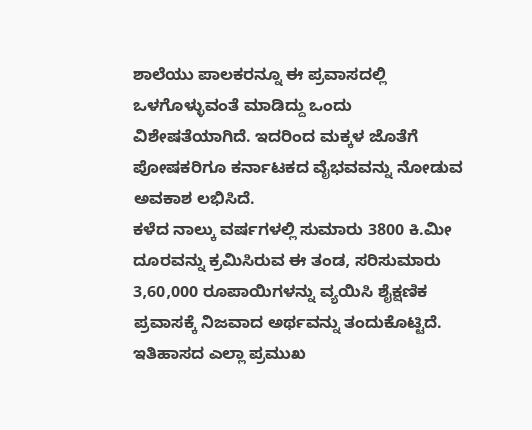ಶಾಲೆಯು ಪಾಲಕರನ್ನೂ ಈ ಪ್ರವಾಸದಲ್ಲಿ ಒಳಗೊಳ್ಳುವಂತೆ ಮಾಡಿದ್ದು ಒಂದು ವಿಶೇಷತೆಯಾಗಿದೆ. ಇದರಿಂದ ಮಕ್ಕಳ ಜೊತೆಗೆ ಪೋಷಕರಿಗೂ ಕರ್ನಾಟಕದ ವೈಭವವನ್ನು ನೋಡುವ ಅವಕಾಶ ಲಭಿಸಿದೆ.
ಕಳೆದ ನಾಲ್ಕು ವರ್ಷಗಳಲ್ಲಿ ಸುಮಾರು 3800 ಕಿ.ಮೀ ದೂರವನ್ನು ಕ್ರಮಿಸಿರುವ ಈ ತಂಡ, ಸರಿಸುಮಾರು 3,60,000 ರೂಪಾಯಿಗಳನ್ನು ವ್ಯಯಿಸಿ ಶೈಕ್ಷಣಿಕ ಪ್ರವಾಸಕ್ಕೆ ನಿಜವಾದ ಅರ್ಥವನ್ನು ತಂದುಕೊಟ್ಟಿದೆ.
ಇತಿಹಾಸದ ಎಲ್ಲಾ ಪ್ರಮುಖ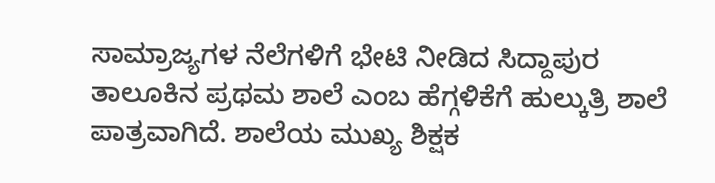ಸಾಮ್ರಾಜ್ಯಗಳ ನೆಲೆಗಳಿಗೆ ಭೇಟಿ ನೀಡಿದ ಸಿದ್ದಾಪುರ ತಾಲೂಕಿನ ಪ್ರಥಮ ಶಾಲೆ ಎಂಬ ಹೆಗ್ಗಳಿಕೆಗೆ ಹುಲ್ಕುತ್ರಿ ಶಾಲೆ ಪಾತ್ರವಾಗಿದೆ. ಶಾಲೆಯ ಮುಖ್ಯ ಶಿಕ್ಷಕ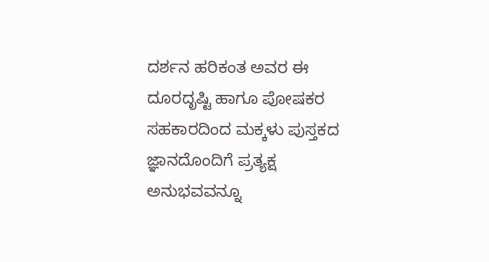ದರ್ಶನ ಹರಿಕಂತ ಅವರ ಈ ದೂರದೃಷ್ಟಿ ಹಾಗೂ ಪೋಷಕರ ಸಹಕಾರದಿಂದ ಮಕ್ಕಳು ಪುಸ್ತಕದ ಜ್ಞಾನದೊಂದಿಗೆ ಪ್ರತ್ಯಕ್ಷ ಅನುಭವವನ್ನೂ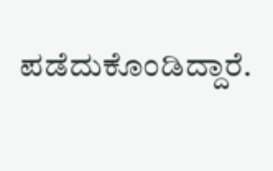ಪಡೆದುಕೊಂಡಿದ್ದಾರೆ.